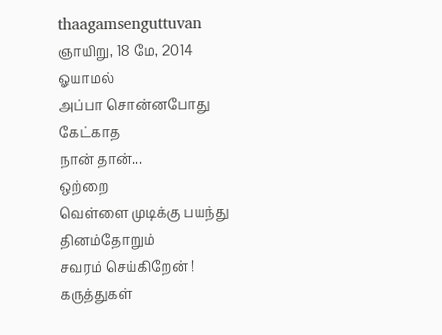thaagamsenguttuvan
ஞாயிறு, 18 மே, 2014
ஓயாமல்
அப்பா சொன்னபோது
கேட்காத
நான் தான்...
ஒற்றை
வெள்ளை முடிக்கு பயந்து
தினம்தோறும்
சவரம் செய்கிறேன் !
கருத்துகள்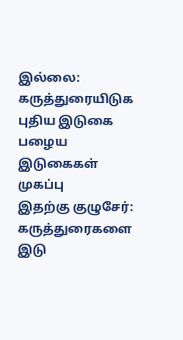இல்லை:
கருத்துரையிடுக
புதிய இடுகை
பழைய இடுகைகள்
முகப்பு
இதற்கு குழுசேர்:
கருத்துரைகளை இடு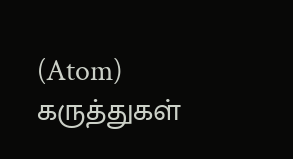(Atom)
கருத்துகள்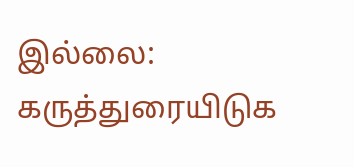இல்லை:
கருத்துரையிடுக